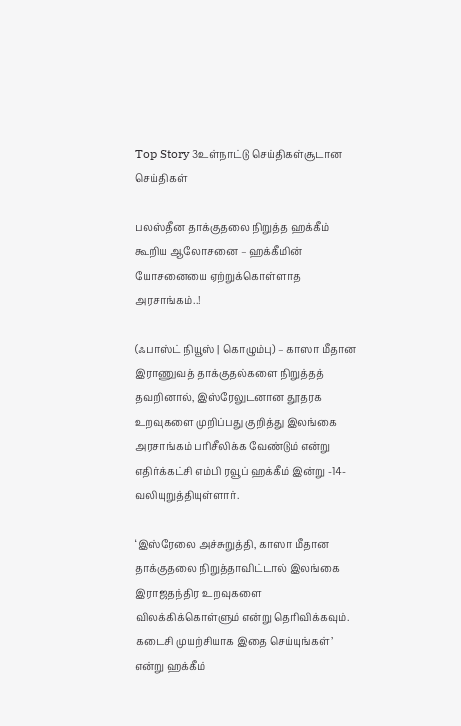Top Story 3உள்நாட்டு செய்திகள்சூடான செய்திகள்

பலஸ்தீன தாக்குதலை நிறுத்த ஹக்கீம் கூறிய ஆலோசனை – ஹக்கீமின் யோசனையை ஏற்றுக்கொள்ளாத அரசாங்கம்..!

(ஃபாஸ்ட் நியூஸ் | கொழும்பு) – காஸா மீதான இராணுவத் தாக்குதல்களை நிறுத்தத் தவறினால், இஸ்ரேலுடனான தூதரக உறவுகளை முறிப்பது குறித்து இலங்கை அரசாங்கம் பரிசீலிக்க வேண்டும் என்று எதிர்க்கட்சி எம்பி ரவூப் ஹக்கீம் இன்று -14- வலியுறுத்தியுள்ளார்.

‘இஸ்ரேலை அச்சுறுத்தி, காஸா மீதான தாக்குதலை நிறுத்தாவிட்டால் இலங்கை இராஜதந்திர உறவுகளை விலக்கிக்கொள்ளும் என்று தெரிவிக்கவும். கடைசி முயற்சியாக இதை செய்யுங்கள்’ என்று ஹக்கீம்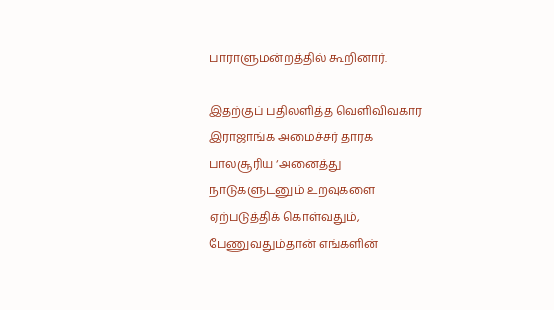பாராளுமன்றத்தில் கூறினார்.

இதற்குப் பதிலளித்த வெளிவிவகார இராஜாங்க அமைச்சர் தாரக பாலசூரிய ‘அனைத்து நாடுகளுடனும் உறவுகளை ஏற்படுத்திக் கொள்வதும், பேணுவதும்தான் எங்களின்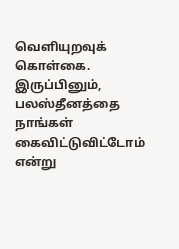வெளியுறவுக் கொள்கை. இருப்பினும், பலஸ்தீனத்தை நாங்கள் கைவிட்டுவிட்டோம் என்று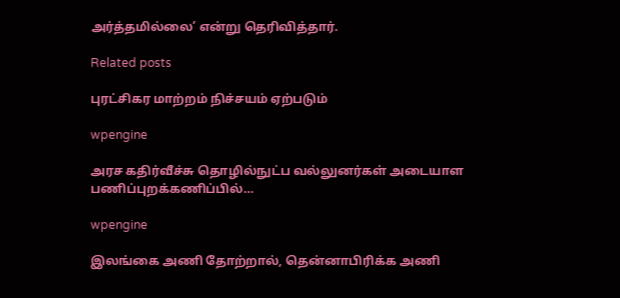அர்த்தமில்லை’ என்று தெரிவித்தார்.

Related posts

புரட்சிகர மாற்றம் நிச்சயம் ஏற்படும்

wpengine

அரச கதிர்வீச்சு தொழில்நுட்ப வல்லுனர்கள் அடையாள பணிப்புறக்கணிப்பில்…

wpengine

இலங்கை அணி தோற்றால், தென்னாபிரிக்க அணி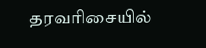தரவரிசையில்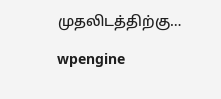முதலிடத்திற்கு…

wpengine